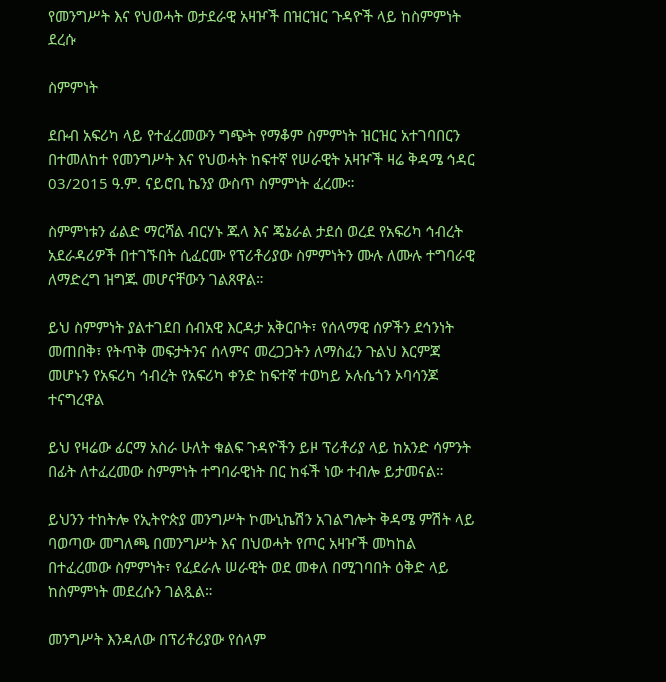የመንግሥት እና የህወሓት ወታደራዊ አዛዦች በዝርዝር ጉዳዮች ላይ ከስምምነት ደረሱ

ስምምነት

ደቡብ አፍሪካ ላይ የተፈረመውን ግጭት የማቆም ስምምነት ዝርዝር አተገባበርን በተመለከተ የመንግሥት እና የህወሓት ከፍተኛ የሠራዊት አዛዦች ዛሬ ቅዳሜ ኅዳር 03/2015 ዓ.ም. ናይሮቢ ኬንያ ውስጥ ስምምነት ፈረሙ።

ስምምነቱን ፊልድ ማርሻል ብርሃኑ ጁላ እና ጄኔራል ታደሰ ወረደ የአፍሪካ ኅብረት አደራዳሪዎች በተገኙበት ሲፈርሙ የፕሪቶሪያው ስምምነትን ሙሉ ለሙሉ ተግባራዊ ለማድረግ ዝግጁ መሆናቸውን ገልጸዋል።

ይህ ስምምነት ያልተገደበ ሰብአዊ እርዳታ አቅርቦት፣ የሰላማዊ ሰዎችን ደኅንነት መጠበቅ፣ የትጥቅ መፍታትንና ሰላምና መረጋጋትን ለማስፈን ጉልህ እርምጃ መሆኑን የአፍሪካ ኅብረት የአፍሪካ ቀንድ ከፍተኛ ተወካይ ኦሉሴጎን ኦባሳንጆ ተናግረዋል

ይህ የዛሬው ፊርማ አስራ ሁለት ቁልፍ ጉዳዮችን ይዞ ፕሪቶሪያ ላይ ከአንድ ሳምንት በፊት ለተፈረመው ስምምነት ተግባራዊነት በር ከፋች ነው ተብሎ ይታመናል።

ይህንን ተከትሎ የኢትዮጵያ መንግሥት ኮሙኒኬሽን አገልግሎት ቅዳሜ ምሽት ላይ ባወጣው መግለጫ በመንግሥት እና በህወሓት የጦር አዛዦች መካከል በተፈረመው ስምምነት፣ የፈደራሉ ሠራዊት ወደ መቀለ በሚገባበት ዕቅድ ላይ ከስምምነት መደረሱን ገልጿል።

መንግሥት እንዳለው በፕሪቶሪያው የሰላም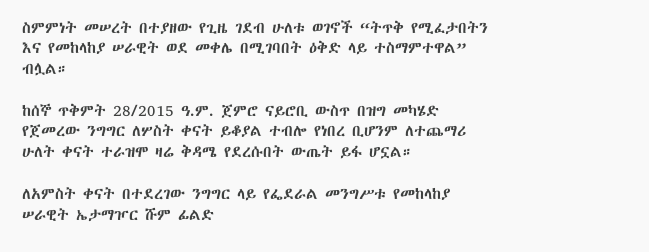ስምምነት መሠረት በተያዘው የጊዜ ገደብ ሁለቱ ወገኖች “ትጥቅ የሚፈታበትን እና የመከላከያ ሠራዊት ወደ መቀሌ በሚገባበት ዕቅድ ላይ ተስማምተዋል” ብሏል።

ከሰኞ ጥቅምት 28/2015 ዓ.ም. ጀምሮ ናይሮቢ ውስጥ በዝግ መካሄድ የጀመረው ንግግር ለሦስት ቀናት ይቆያል ተብሎ የነበረ ቢሆንም ለተጨማሪ ሁለት ቀናት ተራዝሞ ዛሬ ቅዳሜ የደረሱበት ውጤት ይፋ ሆኗል።

ለአምስት ቀናት በተደረገው ንግግር ላይ የፌደራል መንግሥቱ የመከላከያ ሠራዊት ኤታማዦር ሹም ፊልድ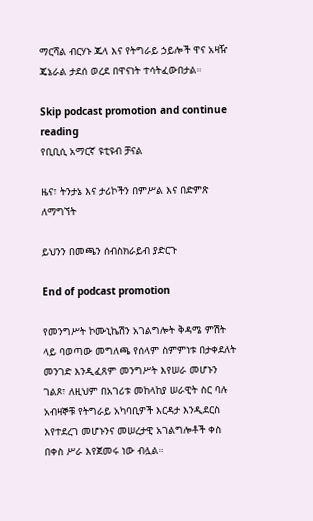ማርሻል ብርሃኑ ጁላ እና የትግራይ ኃይሎች ዋና አዛዥ ጄኔራል ታደሰ ወረደ በዋናነት ተሳትፈውበታል።

Skip podcast promotion and continue reading
የቢቢሲ አማርኛ ዩቲዩብ ቻናል

ዜና፣ ትንታኔ እና ታሪኮችን በምሥል እና በድምጽ ለማግኘት

ይህንን በመጫን ሰብስክራይብ ያድርጉ

End of podcast promotion

የመንግሥት ኮሙኒኬሽን አገልግሎት ቅዳሜ ምሽት ላይ ባወጣው መግለጫ የሰላም ስምምነቱ በታቀደለት መንገድ እንዲፈጸም መንግሥት እየሠራ መሆኑን ገልጾ፣ ለዚህም በአገሪቱ መከላከያ ሠራዊት ስር ባሉ አብዛኞቹ የትግራይ አካባቢዎች እርዳታ እንዲደርስ እየተደረገ መሆኑንና መሠረታዊ አገልግሎቶች ቀስ በቀስ ሥራ እየጀመሩ ነው ብሏል።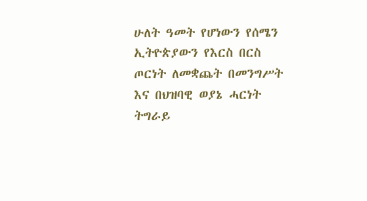ሁለት ዓመት የሆነውን የሰሜን ኢትዮጵያውን የእርስ በርስ ጦርነት ለመቋጨት በመንግሥት እና በህዝባዊ ወያኔ ሓርነት ትግራይ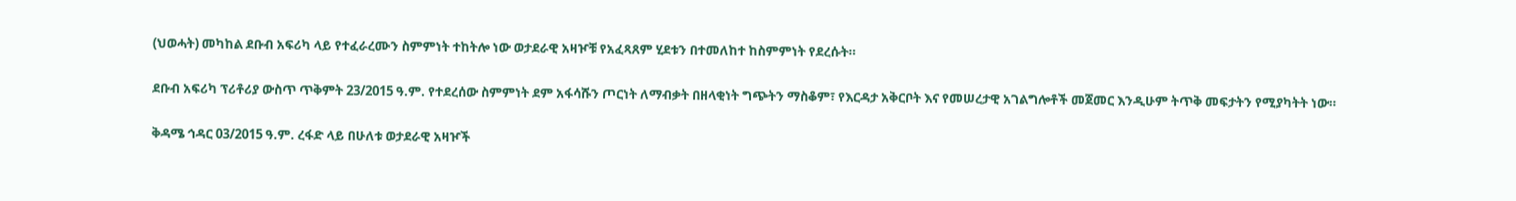(ህወሓት) መካከል ደቡብ አፍሪካ ላይ የተፈራረሙን ስምምነት ተከትሎ ነው ወታደራዊ አዛዦቹ የአፈጻጸም ሂደቱን በተመለከተ ከስምምነት የደረሱት።

ደቡብ አፍሪካ ፕሪቶሪያ ውስጥ ጥቅምት 23/2015 ዓ.ም. የተደረሰው ስምምነት ደም አፋሳሹን ጦርነት ለማብቃት በዘላቂነት ግጭትን ማስቆም፣ የእርዳታ አቅርቦት እና የመሠረታዊ አገልግሎቶች መጀመር እንዲሁም ትጥቅ መፍታትን የሚያካትት ነው።

ቅዳሜ ኅዳር 03/2015 ዓ.ም. ረፋድ ላይ በሁለቱ ወታደራዊ አዛዦች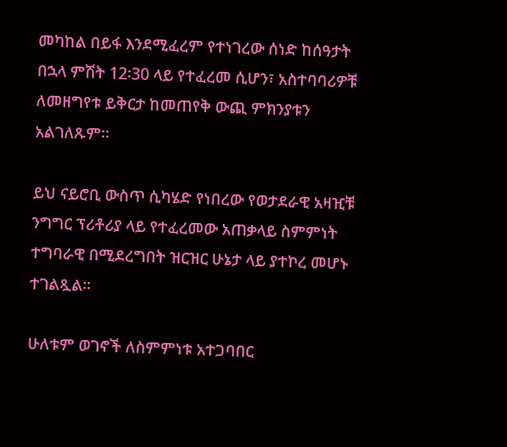መካከል በይፋ እንደሚፈረም የተነገረው ሰነድ ከሰዓታት በኋላ ምሽት 12፡30 ላይ የተፈረመ ሲሆን፣ አስተባባሪዎቹ ለመዘግየቱ ይቅርታ ከመጠየቅ ውጪ ምክንያቱን አልገለጹም።

ይህ ናይሮቢ ውስጥ ሲካሄድ የነበረው የወታደራዊ አዛዢቹ ንግግር ፕሪቶሪያ ላይ የተፈረመው አጠቃላይ ስምምነት ተግባራዊ በሚደረግበት ዝርዝር ሁኔታ ላይ ያተኮረ መሆኑ ተገልጿል።

ሁለቱም ወገኖች ለስምምነቱ አተጋባበር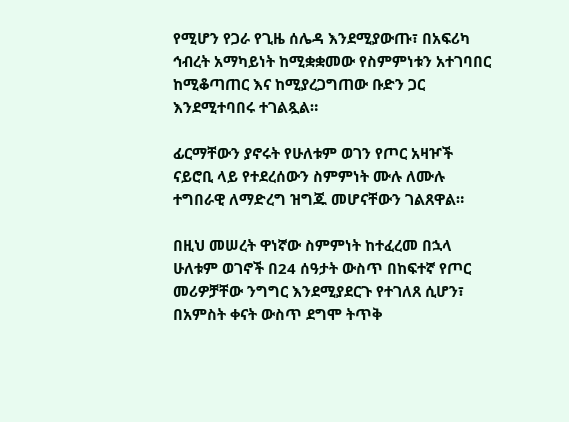የሚሆን የጋራ የጊዜ ሰሌዳ እንደሚያውጡ፣ በአፍሪካ ኅብረት አማካይነት ከሚቋቋመው የስምምነቱን አተገባበር ከሚቆጣጠር እና ከሚያረጋግጠው ቡድን ጋር እንደሚተባበሩ ተገልጿል።

ፊርማቸውን ያኖሩት የሁለቱም ወገን የጦር አዛዦች ናይሮቢ ላይ የተደረሰውን ስምምነት ሙሉ ለሙሉ ተግበራዊ ለማድረግ ዝግጁ መሆናቸውን ገልጸዋል።

በዚህ መሠረት ዋነኛው ስምምነት ከተፈረመ በኋላ ሁለቱም ወገኖች በ24 ሰዓታት ውስጥ በከፍተኛ የጦር መሪዎቻቸው ንግግር እንደሚያደርጉ የተገለጸ ሲሆን፣ በአምስት ቀናት ውስጥ ደግሞ ትጥቅ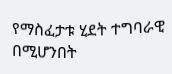የማስፈታቱ ሂደት ተግባራዊ በሚሆንበት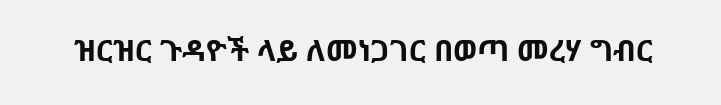ዝርዝር ጉዳዮች ላይ ለመነጋገር በወጣ መረሃ ግብር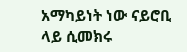አማካይነት ነው ናይሮቢ ላይ ሲመክሩ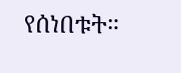የሰነበቱት።